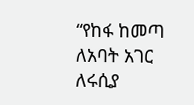“የከፋ ከመጣ ለአባት አገር ለሩሲያ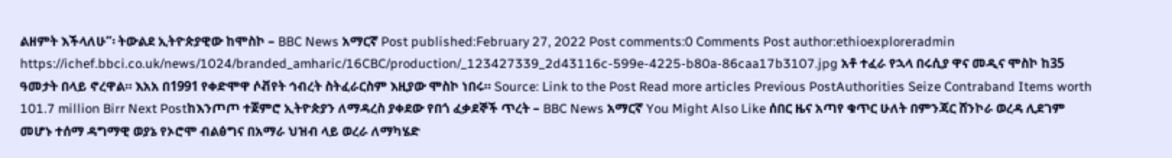ልዘምት እችላለሁ”፡ ትውልደ ኢትዮጵያዊው ከሞስኮ – BBC News አማርኛ Post published:February 27, 2022 Post comments:0 Comments Post author:ethioexploreradmin https://ichef.bbci.co.uk/news/1024/branded_amharic/16CBC/production/_123427339_2d43116c-599e-4225-b80a-86caa17b3107.jpg አቶ ተፈራ የኋላ በሩሲያ ዋና መዲና ሞስኮ ከ35 ዓመታት በላይ ኖረዋል። እአአ በ1991 የቀድሞዋ ሶቭየት ኅብረት ስትፈራርስም እዚያው ሞስኮ ነበሩ። Source: Link to the Post Read more articles Previous PostAuthorities Seize Contraband Items worth 101.7 million Birr Next Postከእንጦጦ ተጀምሮ ኢትዮጵያን ለማዳረስ ያቀደው የበጎ ፈቃደኞች ጥረት – BBC News አማርኛ You Might Also Like ሰበር ዜና አጣየ ቁጥር ሁለት በምንጃር ሸንኮራ ወረዳ ሊደገም መሆኑ ተሰማ ዳግማዊ ወያኔ የኦሮሞ ብልፅግና በአማራ ህዝብ ላይ ወረራ ለማካሄድ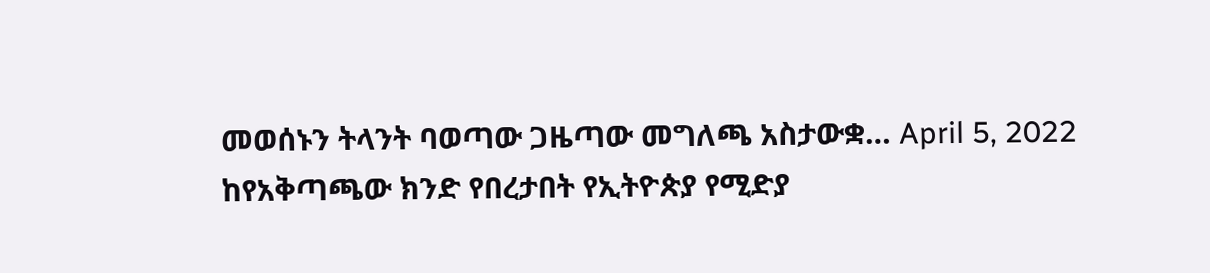መወሰኑን ትላንት ባወጣው ጋዜጣው መግለጫ አስታውቋ… April 5, 2022 ከየአቅጣጫው ክንድ የበረታበት የኢትዮጵያ የሚድያ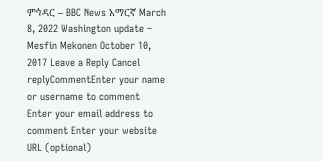ምኅዳር – BBC News አማርኛ March 8, 2022 Washington update – Mesfin Mekonen October 10, 2017 Leave a Reply Cancel replyCommentEnter your name or username to comment Enter your email address to comment Enter your website URL (optional)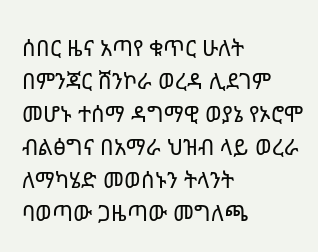ሰበር ዜና አጣየ ቁጥር ሁለት በምንጃር ሸንኮራ ወረዳ ሊደገም መሆኑ ተሰማ ዳግማዊ ወያኔ የኦሮሞ ብልፅግና በአማራ ህዝብ ላይ ወረራ ለማካሄድ መወሰኑን ትላንት ባወጣው ጋዜጣው መግለጫ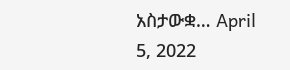አስታውቋ… April 5, 2022